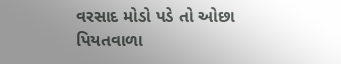વરસાદ મોડો પડે તો ઓછા પિયતવાળા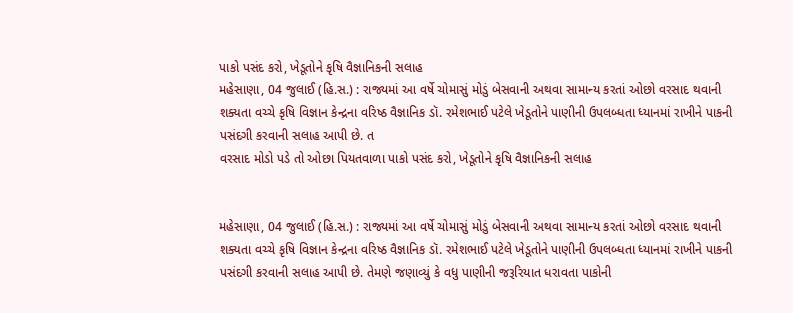પાકો પસંદ કરો, ખેડૂતોને કૃષિ વૈજ્ઞાનિકની સલાહ
મહેસાણા, 04 જુલાઈ (હિ.સ.) : રાજ્યમાં આ વર્ષે ચોમાસું મોડું બેસવાની અથવા સામાન્ય કરતાં ઓછો વરસાદ થવાની શક્યતા વચ્ચે કૃષિ વિજ્ઞાન કેન્દ્રના વરિષ્ઠ વૈજ્ઞાનિક ડૉ. રમેશભાઈ પટેલે ખેડૂતોને પાણીની ઉપલબ્ધતા ધ્યાનમાં રાખીને પાકની પસંદગી કરવાની સલાહ આપી છે. ત
વરસાદ મોડો પડે તો ઓછા પિયતવાળા પાકો પસંદ કરો, ખેડૂતોને કૃષિ વૈજ્ઞાનિકની સલાહ


મહેસાણા, 04 જુલાઈ (હિ.સ.) : રાજ્યમાં આ વર્ષે ચોમાસું મોડું બેસવાની અથવા સામાન્ય કરતાં ઓછો વરસાદ થવાની શક્યતા વચ્ચે કૃષિ વિજ્ઞાન કેન્દ્રના વરિષ્ઠ વૈજ્ઞાનિક ડૉ. રમેશભાઈ પટેલે ખેડૂતોને પાણીની ઉપલબ્ધતા ધ્યાનમાં રાખીને પાકની પસંદગી કરવાની સલાહ આપી છે. તેમણે જણાવ્યું કે વધુ પાણીની જરૂરિયાત ધરાવતા પાકોની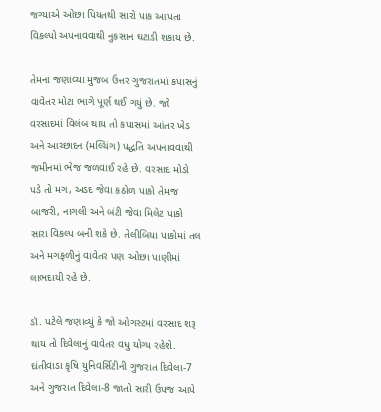જગ્યાએ ઓછા પિયતથી સારો પાક આપતા વિકલ્પો અપનાવવાથી નુકસાન ઘટાડી શકાય છે.

તેમના જણાવ્યા મુજબ ઉત્તર ગુજરાતમાં કપાસનું વાવેતર મોટા ભાગે પૂર્ણ થઈ ગયું છે. જો વરસાદમાં વિલંબ થાય તો કપાસમાં આંતર ખેડ અને આચ્છાદન (મલ્ચિંગ) પદ્ધતિ અપનાવવાથી જમીનમાં ભેજ જળવાઈ રહે છે. વરસાદ મોડો પડે તો મગ, અડદ જેવા કઠોળ પાકો તેમજ બાજરી, નાગલી અને બંટી જેવા મિલેટ પાકો સારા વિકલ્પ બની શકે છે. તેલીબિયા પાકોમાં તલ અને મગફળીનું વાવેતર પણ ઓછા પાણીમાં લાભદાયી રહે છે.

ડૉ. પટેલે જણાવ્યું કે જો ઓગસ્ટમાં વરસાદ શરૂ થાય તો દિવેલાનું વાવેતર વધુ યોગ્ય રહેશે. દાંતીવાડા કૃષિ યુનિવર્સિટીની ગુજરાત દિવેલા-7 અને ગુજરાત દિવેલા-8 જાતો સારી ઉપજ આપે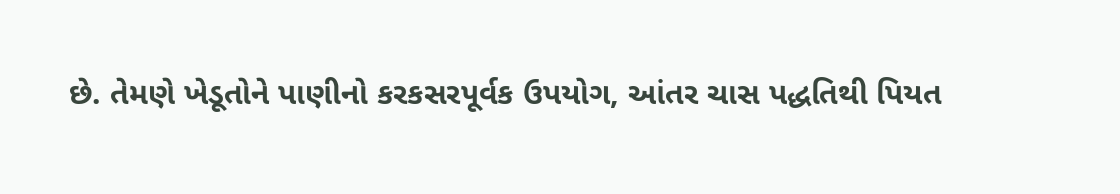છે. તેમણે ખેડૂતોને પાણીનો કરકસરપૂર્વક ઉપયોગ, આંતર ચાસ પદ્ધતિથી પિયત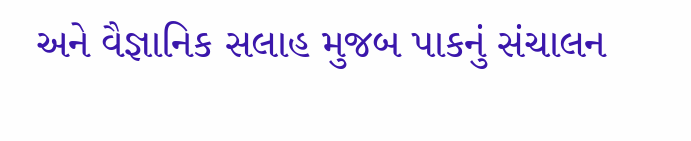અને વૈજ્ઞાનિક સલાહ મુજબ પાકનું સંચાલન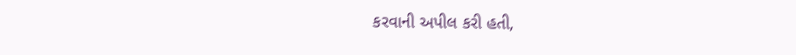કરવાની અપીલ કરી હતી,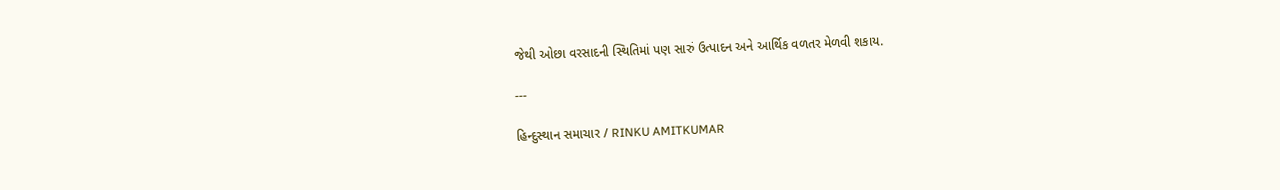જેથી ઓછા વરસાદની સ્થિતિમાં પણ સારું ઉત્પાદન અને આર્થિક વળતર મેળવી શકાય.

---

હિન્દુસ્થાન સમાચાર / RINKU AMITKUMAR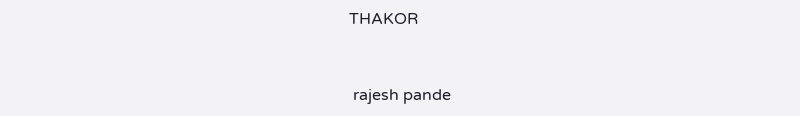THAKOR


 rajesh pande